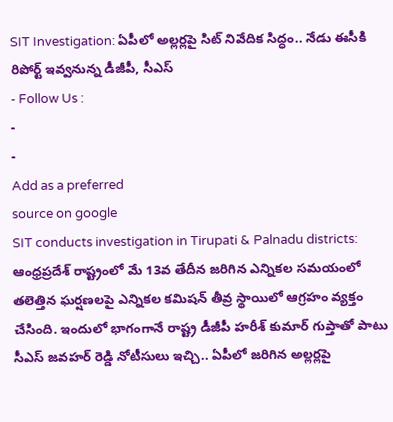SIT Investigation: ఏపీలో అల్లర్లపై సిట్ నివేదిక సిద్ధం.. నేడు ఈసీకి రిపోర్ట్ ఇవ్వనున్న డీజీపీ, సీఎస్
- Follow Us :
-
-
Add as a preferred
source on google
SIT conducts investigation in Tirupati & Palnadu districts: ఆంధ్రప్రదేశ్ రాష్ట్రంలో మే 13వ తేదీన జరిగిన ఎన్నికల సమయంలో తలెత్తిన ఘర్షణలపై ఎన్నికల కమిషన్ తీవ్ర స్థాయిలో ఆగ్రహం వ్యక్తం చేసింది. ఇందులో భాగంగానే రాష్ట్ర డీజీపీ హరీశ్ కుమార్ గుప్తాతో పాటు సీఎస్ జవహర్ రెడ్డి నోటీసులు ఇచ్చి.. ఏపీలో జరిగిన అల్లర్లపై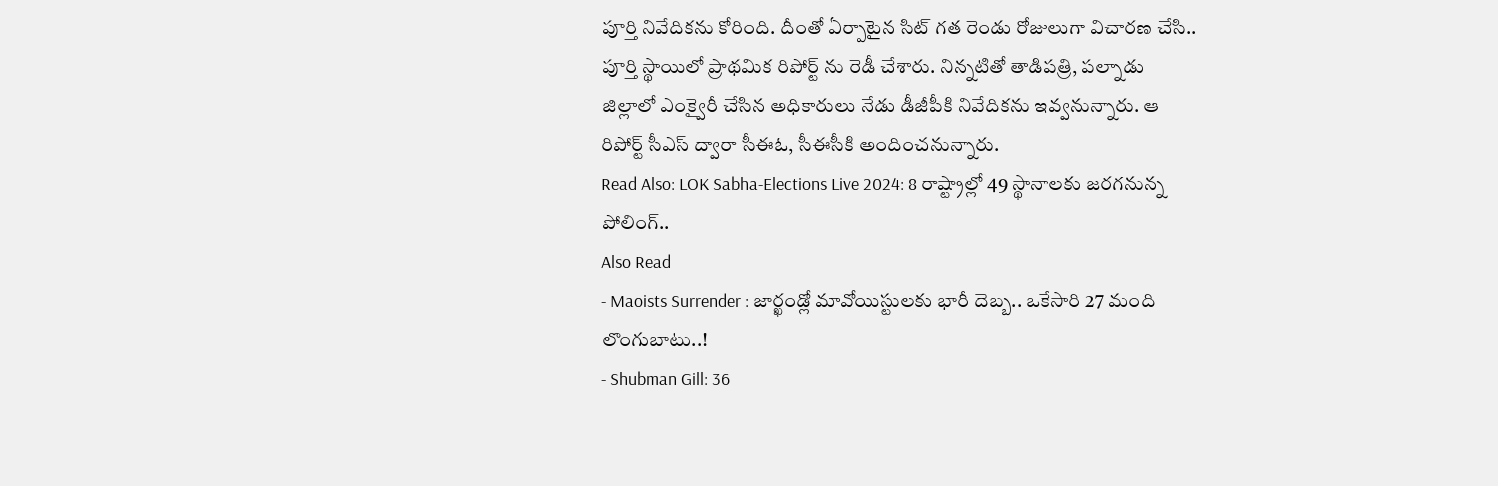పూర్తి నివేదికను కోరింది. దీంతో ఏర్పాటైన సిట్ గత రెండు రోజులుగా విచారణ చేసి.. పూర్తి స్థాయిలో ప్రాథమిక రిపోర్ట్ ను రెడీ చేశారు. నిన్నటితో తాడిపత్రి, పల్నాడు జిల్లాలో ఎంక్వైరీ చేసిన అధికారులు నేడు డీజీపీకి నివేదికను ఇవ్వనున్నారు. ఆ రిపోర్ట్ సీఎస్ ద్వారా సీఈఓ, సీఈసీకి అందించనున్నారు.
Read Also: LOK Sabha-Elections Live 2024: 8 రాష్ట్రాల్లో 49 స్థానాలకు జరగనున్న పోలింగ్..
Also Read
- Maoists Surrender : జార్ఖండ్లో మావోయిస్టులకు భారీ దెబ్బ.. ఒకేసారి 27 మంది లొంగుబాటు..!
- Shubman Gill: 36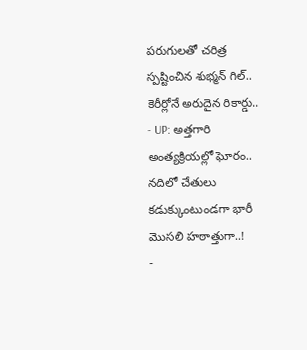పరుగులతో చరిత్ర స్పష్టించిన శుభ్మన్ గిల్.. కెరీర్లోనే అరుదైన రికార్డు..
- UP: అత్తగారి అంత్యక్రియల్లో ఘోరం.. నదిలో చేతులు కడుక్కుంటుండగా భారీ మొసలి హఠాత్తుగా..!
-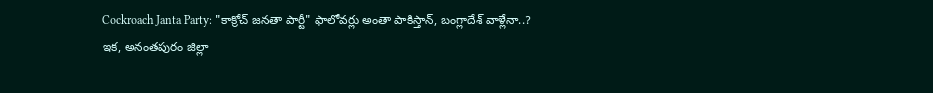Cockroach Janta Party: "కాక్రోచ్ జనతా పార్టీ" ఫాలోవర్లు అంతా పాకిస్తాన్, బంగ్లాదేశ్ వాళ్లేనా..?
ఇక, అనంతపురం జిల్లా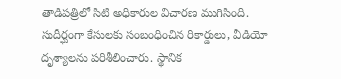తాడిపత్రిలో సిటి అధికారుల విచారణ ముగిసింది. సుదీర్ఘంగా కేసులకు సంబంధించిన రికార్డులు, వీడియో దృశ్యాలను పరిశీలించారు. స్థానిక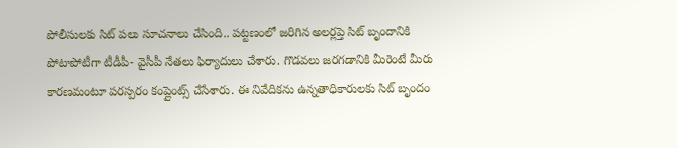పోలీసులకు సిట్ పలు సూచనాలు చేసింది.. పట్టణంలో జరిగిన అలర్లప్తె సిట్ బృందానికి పోటాపోటీగా టీడీపీ- వైసీపీ నేతలు ఫిర్యాదులు చేశారు. గొడవలు జరగడానికి మీరెంటే మీరు కారణమంటూ పరస్పరం కంప్లైంట్స్ చేసేశారు. ఈ నివేదికను ఉన్నతాధికారులకు సిట్ బృందం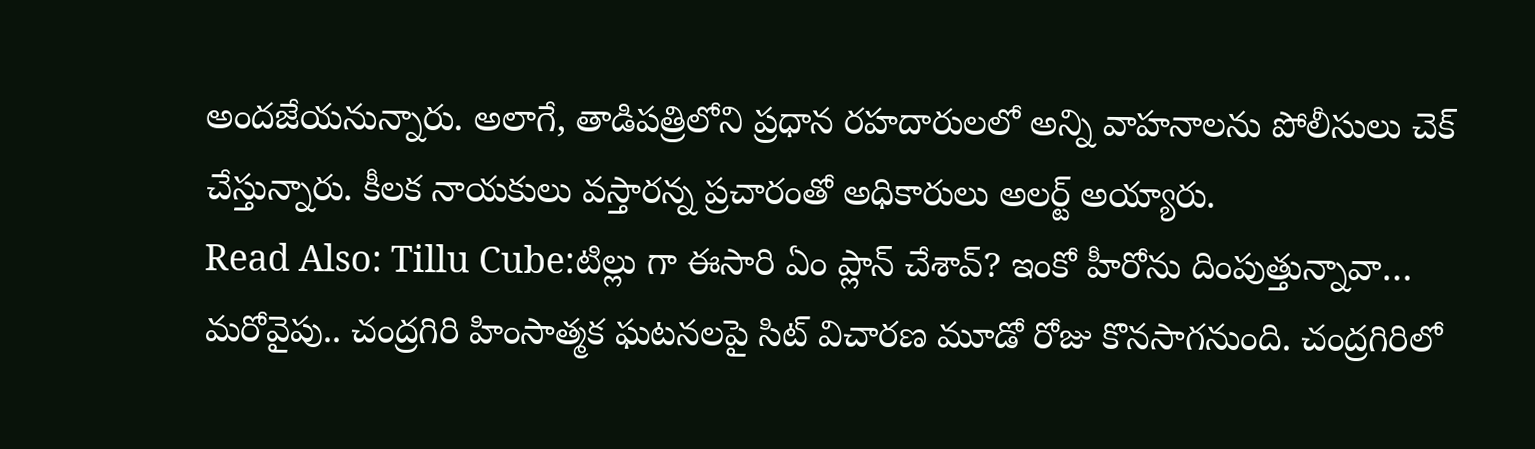అందజేయనున్నారు. అలాగే, తాడిపత్రిలోని ప్రధాన రహదారులలో అన్ని వాహనాలను పోలీసులు చెక్ చేస్తున్నారు. కీలక నాయకులు వస్తారన్న ప్రచారంతో అధికారులు అలర్ట్ అయ్యారు.
Read Also: Tillu Cube:టిల్లు గా ఈసారి ఏం ప్లాన్ చేశావ్? ఇంకో హీరోను దింపుత్తున్నావా…
మరోవైపు.. చంద్రగిరి హింసాత్మక ఘటనలపై సిట్ విచారణ మూడో రోజు కొనసాగనుంది. చంద్రగిరిలో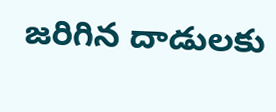జరిగిన దాడులకు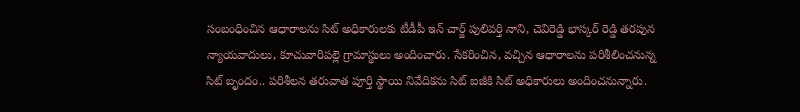సంబంధించిన ఆధారాలను సిట్ అధికారులకు టీడీపీ ఇన్ చార్జ్ పులివర్తి నాని, చెవిరెడ్డి భాస్కర్ రెడ్డి తరపున న్యాయవాదులు, కూచువారిపల్లె గ్రామాస్థులు అందించారు. సేకరించిన, వచ్చిన ఆధారాలను పరిశీలించనున్న సిట్ బృందం.. పరిశీలన తరువాత పూర్తి స్థాయి నివేదికను సిట్ ఐజీకి సిట్ అధికారులు అందించనున్నారు.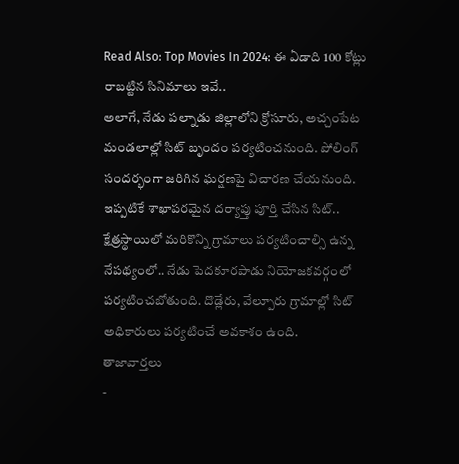Read Also: Top Movies In 2024: ఈ ఏడాది 100 కోట్లు రాబట్టిన సినిమాలు ఇవే..
అలాగే, నేడు పల్నాడు జిల్లాలోని క్రోసూరు, అచ్చంపేట మండలాల్లో సిట్ బృందం పర్యటించనుంది. పోలింగ్ సందర్భంగా జరిగిన ఘర్షణపై విచారణ చేయనుంది. ఇప్పటికే శాఖాపరమైన దర్యాప్తు పూర్తి చేసిన సిట్.. క్షేత్రస్థాయిలో మరికొన్ని గ్రామాలు పర్యటించాల్సి ఉన్న నేపథ్యంలో.. నేడు పెదకూరపాడు నియోజకవర్గంలో పర్యటించబోతుంది. దొడ్లేరు, వేల్పూరు గ్రామాల్లో సిట్ అధికారులు పర్యటించే అవకాశం ఉంది.
తాజావార్తలు
-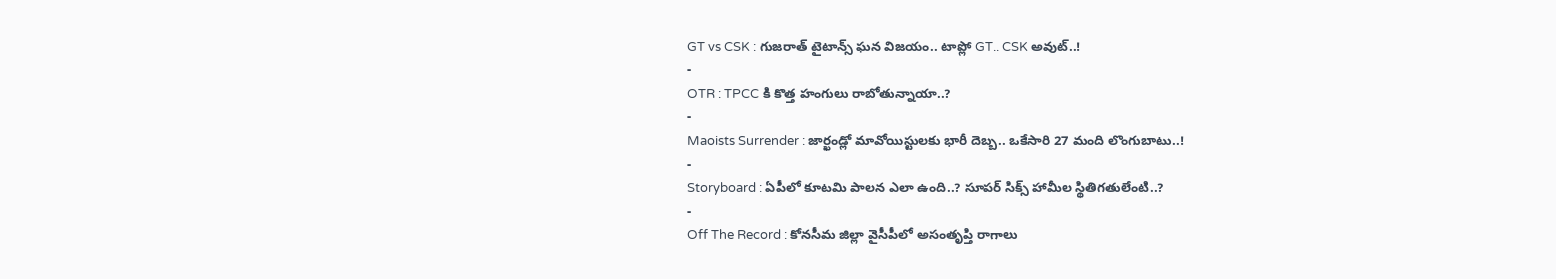GT vs CSK : గుజరాత్ టైటాన్స్ ఘన విజయం.. టాప్లో GT.. CSK అవుట్..!
-
OTR : TPCC కి కొత్త హంగులు రాబోతున్నాయా..?
-
Maoists Surrender : జార్ఖండ్లో మావోయిస్టులకు భారీ దెబ్బ.. ఒకేసారి 27 మంది లొంగుబాటు..!
-
Storyboard : ఏపీలో కూటమి పాలన ఎలా ఉంది..? సూపర్ సిక్స్ హామీల స్థితిగతులేంటి..?
-
Off The Record : కోనసీమ జిల్లా వైసీపీలో అసంతృప్తి రాగాలు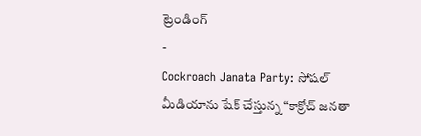ట్రెండింగ్
-
Cockroach Janata Party: సోషల్ మీడియాను షేక్ చేస్తున్న “కాక్రోచ్ జనతా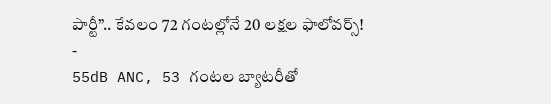పార్టీ”.. కేవలం 72 గంటల్లోనే 20 లక్షల ఫాలోవర్స్!
-
55dB ANC, 53 గంటల బ్యాటరీతో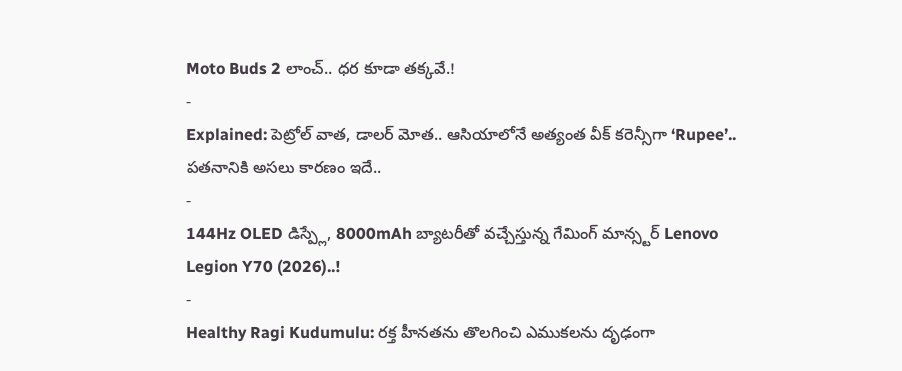Moto Buds 2 లాంచ్.. ధర కూడా తక్కవే.!
-
Explained: పెట్రోల్ వాత, డాలర్ మోత.. ఆసియాలోనే అత్యంత వీక్ కరెన్సీగా ‘Rupee’.. పతనానికి అసలు కారణం ఇదే..
-
144Hz OLED డిస్ప్లే, 8000mAh బ్యాటరీతో వచ్చేస్తున్న గేమింగ్ మాన్స్టర్ Lenovo Legion Y70 (2026)..!
-
Healthy Ragi Kudumulu: రక్త హీనతను తొలగించి ఎముకలను దృఢంగా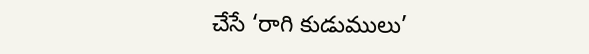చేసే ‘రాగి కుడుములు’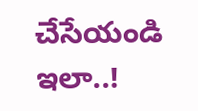చేసేయండి ఇలా..!